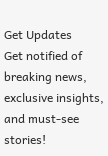Get Updates
Get notified of breaking news, exclusive insights, and must-see stories!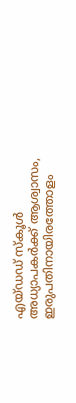എയ്ഡഡ് സ്കൂൾ അധ്യാപകർക്ക് ആശ്വാസം, ഇരുപതിനായിരത്തോളം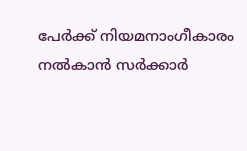പേർക്ക് നിയമനാംഗീകാരം നൽകാൻ സർക്കാർ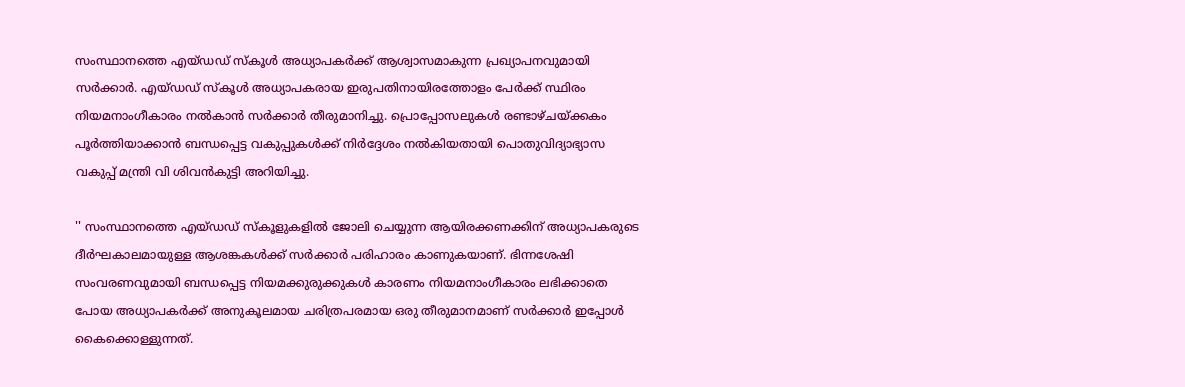സംസ്ഥാനത്തെ എയ്ഡഡ് സ്കൂൾ അധ്യാപകർക്ക് ആശ്വാസമാകുന്ന പ്രഖ്യാപനവുമായി സർക്കാർ. എയ്ഡഡ് സ്കൂൾ അധ്യാപകരായ ഇരുപതിനായിരത്തോളം പേർക്ക് സ്ഥിരം നിയമനാംഗീകാരം നൽകാൻ സർക്കാർ തീരുമാനിച്ചു. പ്രൊപ്പോസലുകൾ രണ്ടാഴ്ചയ്ക്കകം പൂർത്തിയാക്കാൻ ബന്ധപ്പെട്ട വകുപ്പുകൾക്ക് നിർദ്ദേശം നൽകിയതായി പൊതുവിദ്യാഭ്യാസ വകുപ്പ് മന്ത്രി വി ശിവൻകുട്ടി അറിയിച്ചു.

'' സംസ്ഥാനത്തെ എയ്ഡഡ് സ്‌കൂളുകളിൽ ജോലി ചെയ്യുന്ന ആയിരക്കണക്കിന് അധ്യാപകരുടെ ദീർഘകാലമായുള്ള ആശങ്കകൾക്ക് സർക്കാർ പരിഹാരം കാണുകയാണ്. ഭിന്നശേഷി സംവരണവുമായി ബന്ധപ്പെട്ട നിയമക്കുരുക്കുകൾ കാരണം നിയമനാംഗീകാരം ലഭിക്കാതെ പോയ അധ്യാപകർക്ക് അനുകൂലമായ ചരിത്രപരമായ ഒരു തീരുമാനമാണ് സർക്കാർ ഇപ്പോൾ കൈക്കൊള്ളുന്നത്.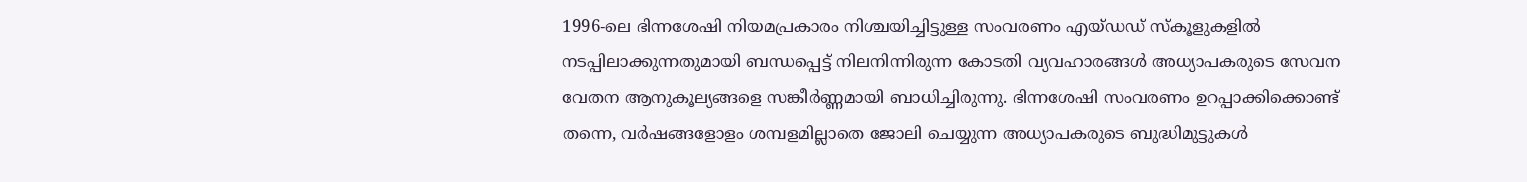1996-ലെ ഭിന്നശേഷി നിയമപ്രകാരം നിശ്ചയിച്ചിട്ടുള്ള സംവരണം എയ്ഡഡ് സ്കൂളുകളിൽ നടപ്പിലാക്കുന്നതുമായി ബന്ധപ്പെട്ട് നിലനിന്നിരുന്ന കോടതി വ്യവഹാരങ്ങൾ അധ്യാപകരുടെ സേവന വേതന ആനുകൂല്യങ്ങളെ സങ്കീർണ്ണമായി ബാധിച്ചിരുന്നു. ഭിന്നശേഷി സംവരണം ഉറപ്പാക്കിക്കൊണ്ട് തന്നെ, വർഷങ്ങളോളം ശമ്പളമില്ലാതെ ജോലി ചെയ്യുന്ന അധ്യാപകരുടെ ബുദ്ധിമുട്ടുകൾ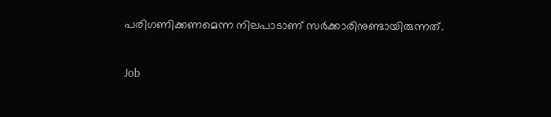പരിഗണിക്കണമെന്ന നിലപാടാണ് സർക്കാരിനുണ്ടായിരുന്നത്.

Job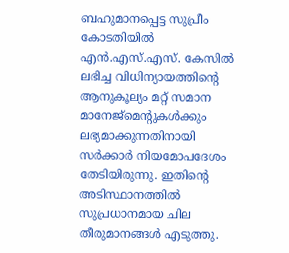ബഹുമാനപ്പെട്ട സുപ്രീം കോടതിയിൽ എൻ.എസ്.എസ്. കേസിൽ ലഭിച്ച വിധിന്യായത്തിന്റെ ആനുകൂല്യം മറ്റ് സമാന മാനേജ്‌മെന്റുകൾക്കും ലഭ്യമാക്കുന്നതിനായി സർക്കാർ നിയമോപദേശം തേടിയിരുന്നു. ഇതിന്റെ അടിസ്ഥാനത്തിൽ സുപ്രധാനമായ ചില തീരുമാനങ്ങൾ എടുത്തു.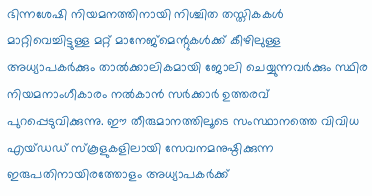ഭിന്നശേഷി നിയമനത്തിനായി നിശ്ചിത തസ്തികകൾ മാറ്റിവെച്ചിട്ടുള്ള മറ്റ് മാനേജ്‌മെന്റുകൾക്ക് കീഴിലുള്ള അധ്യാപകർക്കും താൽക്കാലികമായി ജോലി ചെയ്യുന്നവർക്കും സ്ഥിര നിയമനാംഗീകാരം നൽകാൻ സർക്കാർ ഉത്തരവ് പുറപ്പെടുവിക്കുന്നു. ഈ തീരുമാനത്തിലൂടെ സംസ്ഥാനത്തെ വിവിധ എയ്ഡഡ് സ്കൂളുകളിലായി സേവനമനുഷ്ഠിക്കുന്ന ഇരുപതിനായിരത്തോളം അധ്യാപകർക്ക്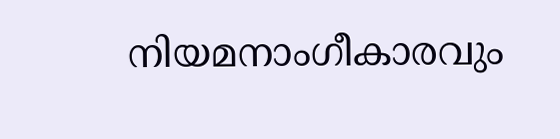നിയമനാംഗീകാരവും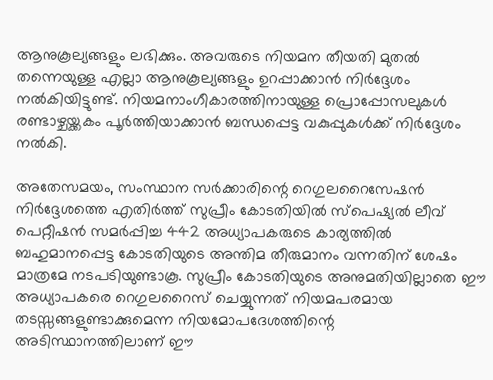ആനുകൂല്യങ്ങളും ലഭിക്കും. അവരുടെ നിയമന തീയതി മുതൽ തന്നെയുള്ള എല്ലാ ആനുകൂല്യങ്ങളും ഉറപ്പാക്കാൻ നിർദ്ദേശം നൽകിയിട്ടുണ്ട്. നിയമനാംഗീകാരത്തിനായുള്ള പ്രൊപ്പോസലുകൾ രണ്ടാഴ്ചയ്ക്കകം പൂർത്തിയാക്കാൻ ബന്ധപ്പെട്ട വകുപ്പുകൾക്ക് നിർദ്ദേശം നൽകി.

അതേസമയം, സംസ്ഥാന സർക്കാരിന്റെ റെഗുലറൈസേഷൻ നിർദ്ദേശത്തെ എതിർത്ത് സുപ്രീം കോടതിയിൽ സ്പെഷ്യൽ ലീവ് പെറ്റീഷൻ സമർപ്പിച്ച 442 അധ്യാപകരുടെ കാര്യത്തിൽ ബഹുമാനപ്പെട്ട കോടതിയുടെ അന്തിമ തീരുമാനം വന്നതിന് ശേഷം മാത്രമേ നടപടിയുണ്ടാകൂ. സുപ്രീം കോടതിയുടെ അനുമതിയില്ലാതെ ഈ അധ്യാപകരെ റെഗുലറൈസ് ചെയ്യുന്നത് നിയമപരമായ തടസ്സങ്ങളുണ്ടാക്കുമെന്ന നിയമോപദേശത്തിന്റെ അടിസ്ഥാനത്തിലാണ് ഈ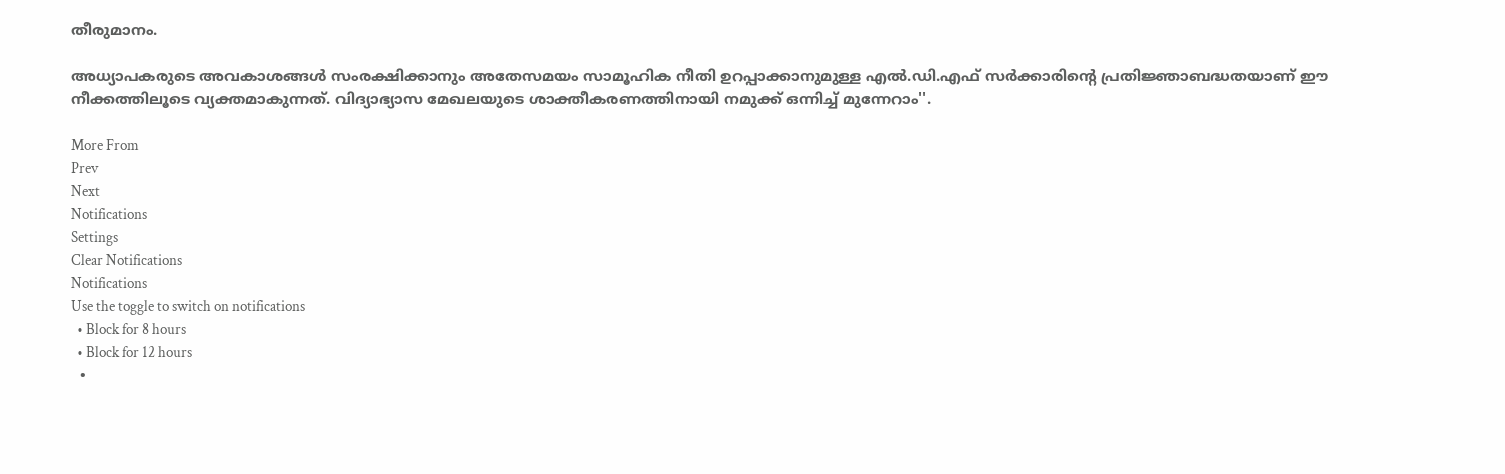തീരുമാനം.

അധ്യാപകരുടെ അവകാശങ്ങൾ സംരക്ഷിക്കാനും അതേസമയം സാമൂഹിക നീതി ഉറപ്പാക്കാനുമുള്ള എൽ.ഡി.എഫ് സർക്കാരിന്റെ പ്രതിജ്ഞാബദ്ധതയാണ് ഈ നീക്കത്തിലൂടെ വ്യക്തമാകുന്നത്. വിദ്യാഭ്യാസ മേഖലയുടെ ശാക്തീകരണത്തിനായി നമുക്ക് ഒന്നിച്ച് മുന്നേറാം''.

More From
Prev
Next
Notifications
Settings
Clear Notifications
Notifications
Use the toggle to switch on notifications
  • Block for 8 hours
  • Block for 12 hours
  •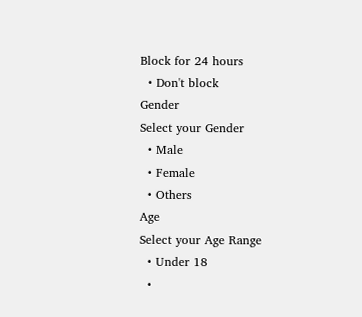Block for 24 hours
  • Don't block
Gender
Select your Gender
  • Male
  • Female
  • Others
Age
Select your Age Range
  • Under 18
  •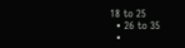18 to 25
  • 26 to 35
  •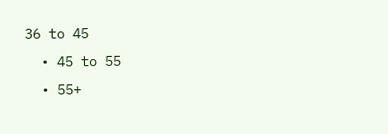36 to 45
  • 45 to 55
  • 55+